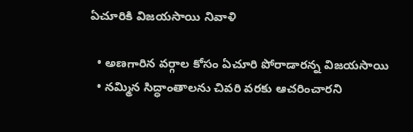ఏచూరికి విజయసాయి నివాళి

  • అణగారిన వర్గాల కోసం ఏచూరి పోరాడారన్న విజయసాయి
  • నమ్మిన సిద్ధాంతాలను చివరి వరకు ఆచరించారని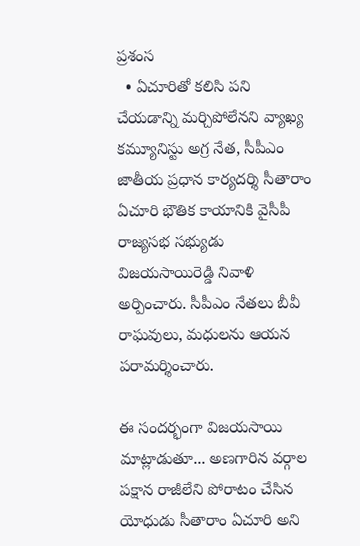ప్రశంస
  • ఏచూరితో కలిసి పని చేయడాన్ని మర్చిపోలేనని వ్యాఖ్య
కమ్యూనిస్టు అగ్ర నేత, సీపీఎం జాతీయ ప్రధాన కార్యదర్శి సీతారాం ఏచూరి భౌతిక కాయానికి వైసీపీ రాజ్యసభ సభ్యుడు విజయసాయిరెడ్డి నివాళి అర్పించారు. సీపీఎం నేతలు బీవీ రాఘవులు, మధులను ఆయన పరామర్శించారు.

ఈ సందర్భంగా విజయసాయి మాట్లాడుతూ... అణగారిన వర్గాల పక్షాన రాజీలేని పోరాటం చేసిన యోధుడు సీతారాం ఏచూరి అని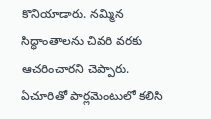కొనియాడారు. నమ్మిన సిద్ధాంతాలను చివరి వరకు ఆచరించారని చెప్పారు. ఏచూరితో పార్లమెంటులో కలిసి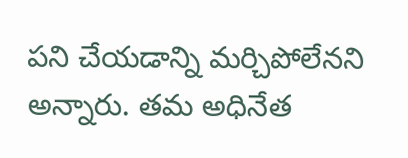పని చేయడాన్ని మర్చిపోలేనని అన్నారు. తమ అధినేత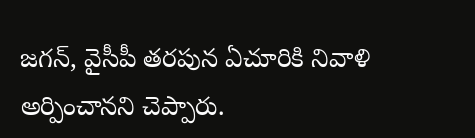జగన్, వైసీపీ తరపున ఏచూరికి నివాళి అర్పించానని చెప్పారు.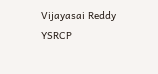Vijayasai Reddy
YSRCP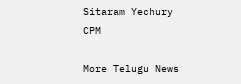Sitaram Yechury
CPM

More Telugu News